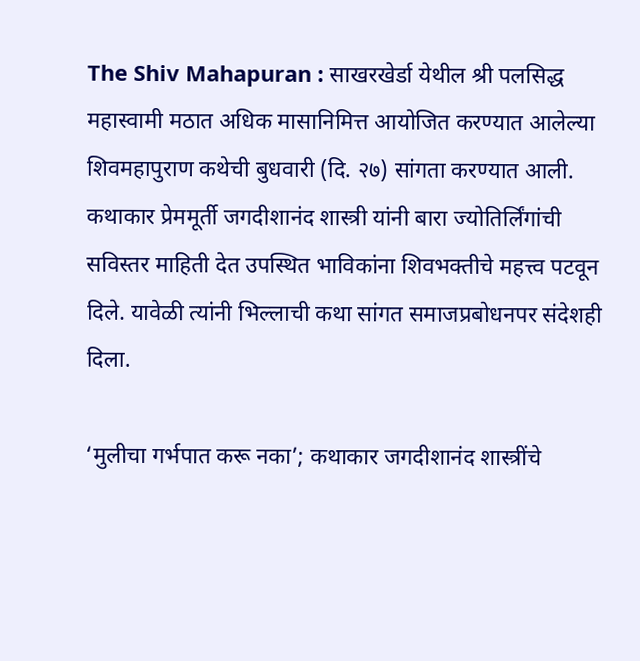The Shiv Mahapuran : साखरखेर्डा येथील श्री पलसिद्ध महास्वामी मठात अधिक मासानिमित्त आयोजित करण्यात आलेल्या शिवमहापुराण कथेची बुधवारी (दि. २७) सांगता करण्यात आली. कथाकार प्रेममूर्ती जगदीशानंद शास्त्री यांनी बारा ज्योतिर्लिंगांची सविस्तर माहिती देत उपस्थित भाविकांना शिवभक्तीचे महत्त्व पटवून दिले. यावेळी त्यांनी भिल्लाची कथा सांगत समाजप्रबोधनपर संदेशही दिला.

‘मुलीचा गर्भपात करू नका’; कथाकार जगदीशानंद शास्त्रींचे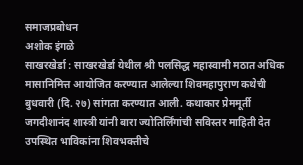समाजप्रबोधन
अशोक इंगळे
साखरखेर्डा : साखरखेर्डा येथील श्री पलसिद्ध महास्वामी मठात अधिक मासानिमित्त आयोजित करण्यात आलेल्या शिवमहापुराण कथेची बुधवारी (दि. २७) सांगता करण्यात आली. कथाकार प्रेममूर्ती जगदीशानंद शास्त्री यांनी बारा ज्योतिर्लिंगांची सविस्तर माहिती देत उपस्थित भाविकांना शिवभक्तीचे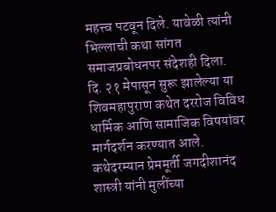महत्त्व पटवून दिले. यावेळी त्यांनी भिल्लाची कथा सांगत समाजप्रबोधनपर संदेशही दिला.
दि. २१ मेपासून सुरू झालेल्या या शिवमहापुराण कथेत दररोज विविध धार्मिक आणि सामाजिक विषयांवर मार्गदर्शन करण्यात आले. कथेदरम्यान प्रेममूर्ती जगदीशानंद शास्त्री यांनी मुलींच्या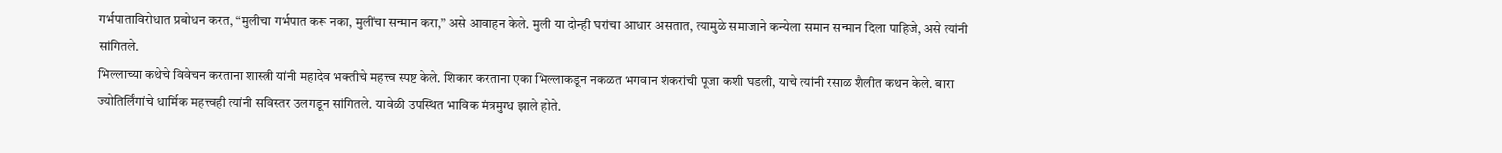गर्भपाताविरोधात प्रबोधन करत, “मुलीचा गर्भपात करू नका, मुलींचा सन्मान करा,” असे आवाहन केले. मुली या दोन्ही घरांचा आधार असतात, त्यामुळे समाजाने कन्येला समान सन्मान दिला पाहिजे, असे त्यांनी सांगितले.
भिल्लाच्या कथेचे विवेचन करताना शास्त्री यांनी महादेव भक्तीचे महत्त्व स्पष्ट केले. शिकार करताना एका भिल्लाकडून नकळत भगवान शंकरांची पूजा कशी घडली, याचे त्यांनी रसाळ शैलीत कथन केले. बारा ज्योतिर्लिंगांचे धार्मिक महत्त्वही त्यांनी सविस्तर उलगडून सांगितले. यावेळी उपस्थित भाविक मंत्रमुग्ध झाले होते.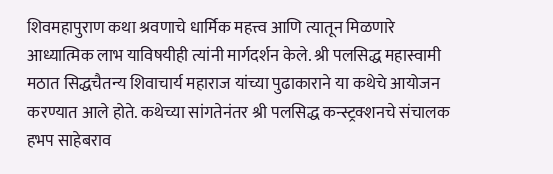शिवमहापुराण कथा श्रवणाचे धार्मिक महत्त्व आणि त्यातून मिळणारे आध्यात्मिक लाभ याविषयीही त्यांनी मार्गदर्शन केले. श्री पलसिद्ध महास्वामी मठात सिद्धचैतन्य शिवाचार्य महाराज यांच्या पुढाकाराने या कथेचे आयोजन करण्यात आले होते. कथेच्या सांगतेनंतर श्री पलसिद्ध कन्स्ट्रक्शनचे संचालक हभप साहेबराव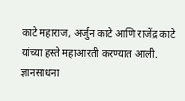काटे महाराज, अर्जुन काटे आणि राजेंद्र काटे यांच्या हस्ते महाआरती करण्यात आली.
ज्ञानसाधना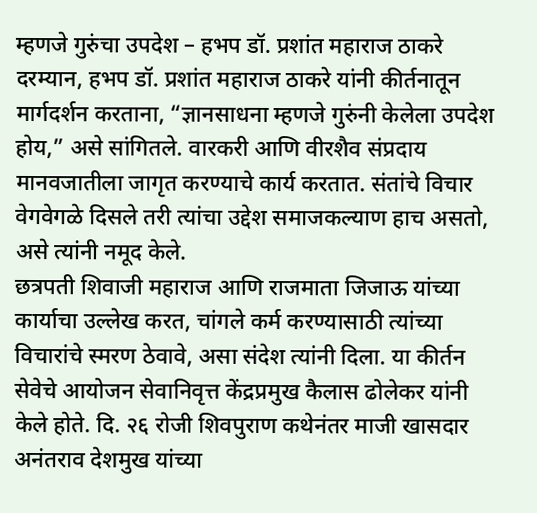म्हणजे गुरुंचा उपदेश – हभप डॉ. प्रशांत महाराज ठाकरे
दरम्यान, हभप डॉ. प्रशांत महाराज ठाकरे यांनी कीर्तनातून मार्गदर्शन करताना, “ज्ञानसाधना म्हणजे गुरुंनी केलेला उपदेश होय,” असे सांगितले. वारकरी आणि वीरशैव संप्रदाय मानवजातीला जागृत करण्याचे कार्य करतात. संतांचे विचार वेगवेगळे दिसले तरी त्यांचा उद्देश समाजकल्याण हाच असतो, असे त्यांनी नमूद केले.
छत्रपती शिवाजी महाराज आणि राजमाता जिजाऊ यांच्या कार्याचा उल्लेख करत, चांगले कर्म करण्यासाठी त्यांच्या विचारांचे स्मरण ठेवावे, असा संदेश त्यांनी दिला. या कीर्तन सेवेचे आयोजन सेवानिवृत्त केंद्रप्रमुख कैलास ढोलेकर यांनी केले होते. दि. २६ रोजी शिवपुराण कथेनंतर माजी खासदार अनंतराव देशमुख यांच्या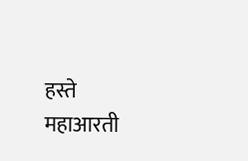हस्ते महाआरती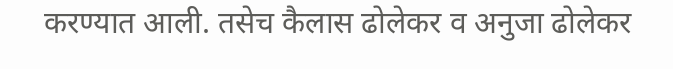करण्यात आली. तसेच कैलास ढोलेकर व अनुजा ढोलेकर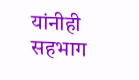यांनीही सहभाग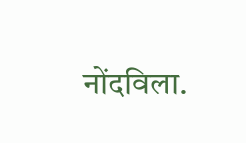नोंदविला.